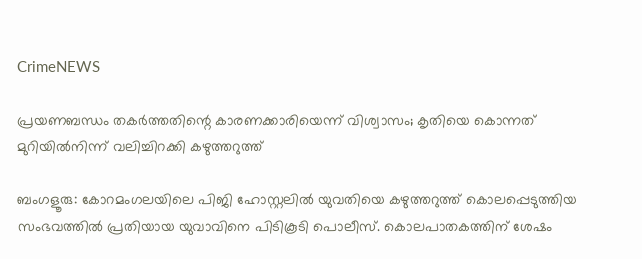CrimeNEWS

പ്രയണബന്ധം തകര്‍ത്തതിന്റെ കാരണക്കാരിയെന്ന് വിശ്വാസം; കൃതിയെ കൊന്നത് മുറിയില്‍നിന്ന് വലിച്ചിറക്കി കഴുത്തറുത്ത്

ബംഗളൂരു: കോറമംഗലയിലെ പിജി ഹോസ്റ്റലില്‍ യുവതിയെ കഴുത്തറുത്ത് കൊലപ്പെടുത്തിയ സംഭവത്തില്‍ പ്രതിയായ യുവാവിനെ പിടികൂടി പൊലീസ്. കൊലപാതകത്തിന് ശേഷം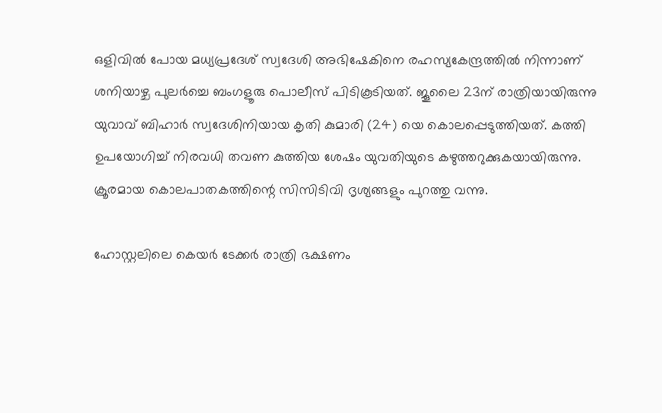ഒളിവില്‍ പോയ മധ്യപ്രദേശ് സ്വദേശി അഭിഷേകിനെ രഹസ്യകേന്ദ്രത്തില്‍ നിന്നാണ് ശനിയാഴ്ച പുലര്‍ച്ചെ ബംഗളൂരു പൊലീസ് പിടികൂടിയത്. ജൂലൈ 23ന് രാത്രിയായിരുന്നു യുവാവ് ബിഹാര്‍ സ്വദേശിനിയായ കൃതി കുമാരി (24) യെ കൊലപ്പെടുത്തിയത്. കത്തി ഉപയോഗിച്ച് നിരവധി തവണ കുത്തിയ ശേഷം യുവതിയുടെ കഴുത്തറുക്കുകയായിരുന്നു. ക്രൂരമായ കൊലപാതകത്തിന്റെ സിസിടിവി ദൃശ്യങ്ങളും പുറത്തു വന്നു.

ഹോസ്റ്റലിലെ കെയര്‍ ടേക്കര്‍ രാത്രി ഭക്ഷണം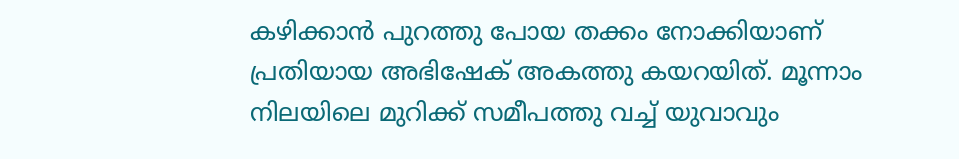കഴിക്കാന്‍ പുറത്തു പോയ തക്കം നോക്കിയാണ് പ്രതിയായ അഭിഷേക് അകത്തു കയറയിത്. മൂന്നാം നിലയിലെ മുറിക്ക് സമീപത്തു വച്ച് യുവാവും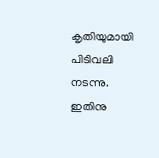കൃതിയുമായി പിടിവലി നടന്നു. ഇതിനു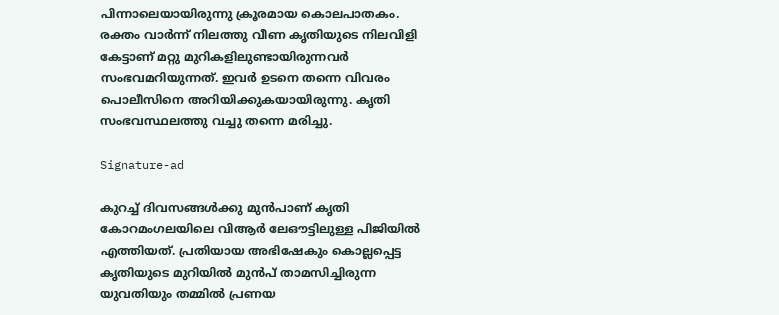പിന്നാലെയായിരുന്നു ക്രൂരമായ കൊലപാതകം. രക്തം വാര്‍ന്ന് നിലത്തു വീണ കൃതിയുടെ നിലവിളി കേട്ടാണ് മറ്റു മുറികളിലുണ്ടായിരുന്നവര്‍ സംഭവമറിയുന്നത്. ഇവര്‍ ഉടനെ തന്നെ വിവരം പൊലീസിനെ അറിയിക്കുകയായിരുന്നു. കൃതി സംഭവസ്ഥലത്തു വച്ചു തന്നെ മരിച്ചു.

Signature-ad

കുറച്ച് ദിവസങ്ങള്‍ക്കു മുന്‍പാണ് കൃതി കോറമംഗലയിലെ വിആര്‍ ലേഔട്ടിലുള്ള പിജിയില്‍ എത്തിയത്. പ്രതിയായ അഭിഷേകും കൊല്ലപ്പെട്ട കൃതിയുടെ മുറിയില്‍ മുന്‍പ് താമസിച്ചിരുന്ന യുവതിയും തമ്മില്‍ പ്രണയ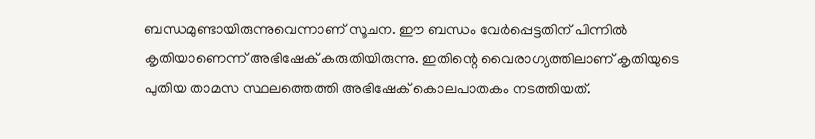ബന്ധമുണ്ടായിരുന്നുവെന്നാണ് സൂചന. ഈ ബന്ധം വേര്‍പ്പെട്ടതിന് പിന്നില്‍ കൃതിയാണെന്ന് അഭിഷേക് കരുതിയിരുന്നു. ഇതിന്റെ വൈരാഗ്യത്തിലാണ് കൃതിയുടെ പുതിയ താമസ സ്ഥലത്തെത്തി അഭിഷേക് കൊലപാതകം നടത്തിയത്.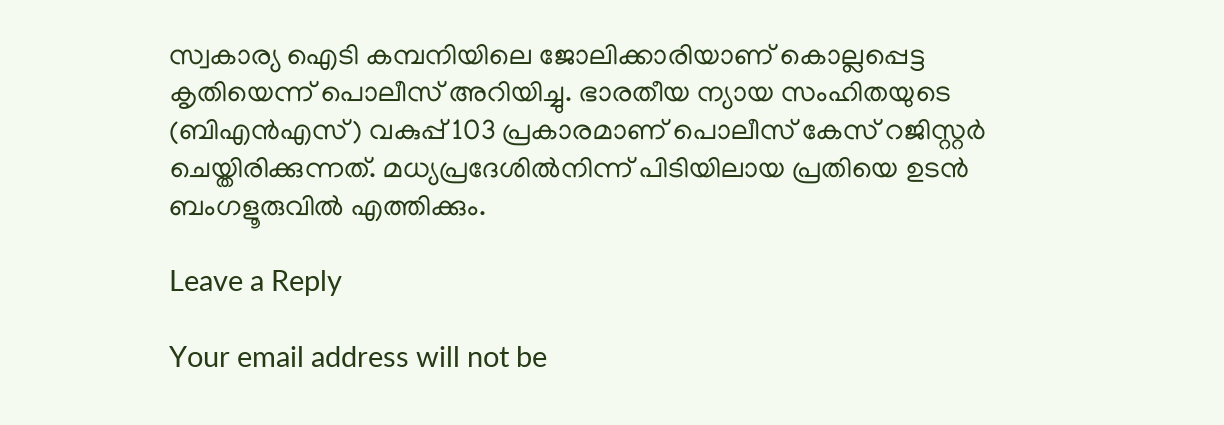സ്വകാര്യ ഐടി കമ്പനിയിലെ ജോലിക്കാരിയാണ് കൊല്ലപ്പെട്ട കൃതിയെന്ന് പൊലീസ് അറിയിച്ചു. ഭാരതീയ ന്യായ സംഹിതയുടെ (ബിഎന്‍എസ്) വകുപ്പ് 103 പ്രകാരമാണ് പൊലീസ് കേസ് റജിസ്റ്റര്‍ ചെയ്തിരിക്കുന്നത്. മധ്യപ്രദേശില്‍നിന്ന് പിടിയിലായ പ്രതിയെ ഉടന്‍ ബംഗളൂരുവില്‍ എത്തിക്കും.

Leave a Reply

Your email address will not be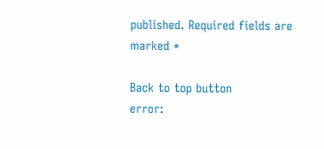published. Required fields are marked *

Back to top button
error: